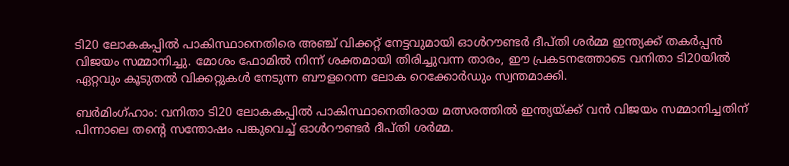ടി20 ലോകകപ്പിൽ പാകിസ്ഥാനെതിരെ അഞ്ച് വിക്കറ്റ് നേട്ടവുമായി ഓൾറൗണ്ടർ ദീപ്തി ശർമ്മ ഇന്ത്യക്ക് തകർപ്പൻ വിജയം സമ്മാനിച്ചു. മോശം ഫോമിൽ നിന്ന് ശക്തമായി തിരിച്ചുവന്ന താരം, ഈ പ്രകടനത്തോടെ വനിതാ ടി20യിൽ ഏറ്റവും കൂടുതൽ വിക്കറ്റുകൾ നേടുന്ന ബൗളറെന്ന ലോക റെക്കോർഡും സ്വന്തമാക്കി.

ബര്‍മിംഗ്ഹാം: വനിതാ ടി20 ലോകകപ്പില്‍ പാകിസ്ഥാനെതിരായ മത്സരത്തില്‍ ഇന്ത്യയ്ക്ക് വന്‍ വിജയം സമ്മാനിച്ചതിന് പിന്നാലെ തന്റെ സന്തോഷം പങ്കുവെച്ച് ഓള്‍റൗണ്ടര്‍ ദീപ്തി ശര്‍മ്മ.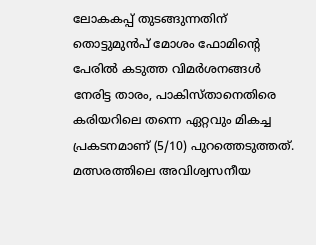ലോകകപ്പ് തുടങ്ങുന്നതിന് തൊട്ടുമുന്‍പ് മോശം ഫോമിന്റെ പേരില്‍ കടുത്ത വിമര്‍ശനങ്ങള്‍ നേരിട്ട താരം, പാകിസ്താനെതിരെ കരിയറിലെ തന്നെ ഏറ്റവും മികച്ച പ്രകടനമാണ് (5/10) പുറത്തെടുത്തത്. മത്സരത്തിലെ അവിശ്വസനീയ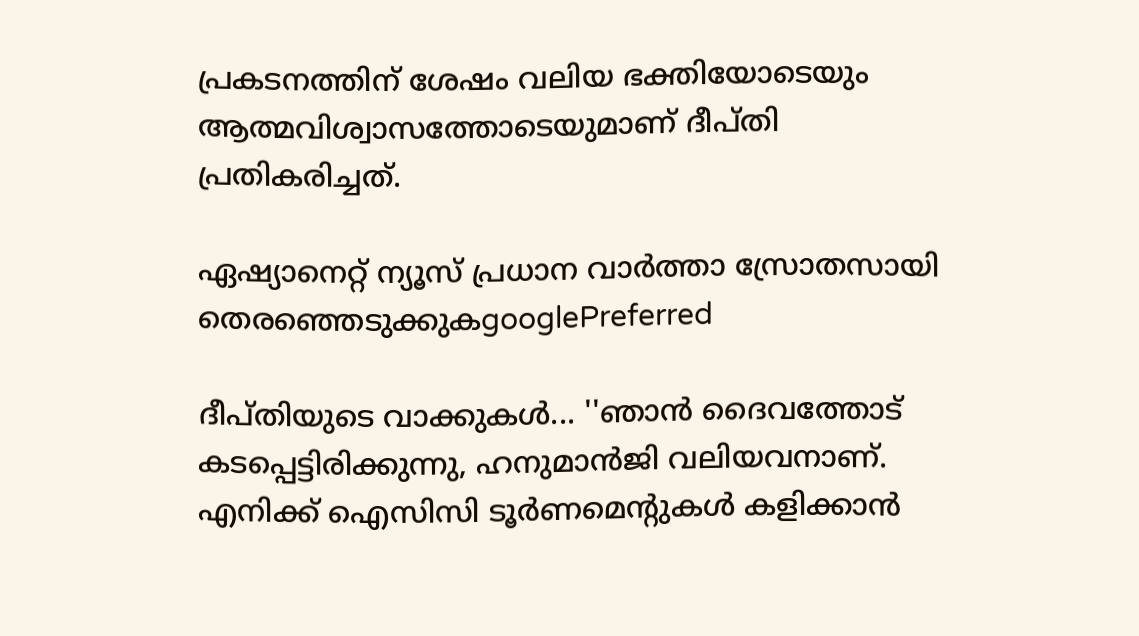പ്രകടനത്തിന് ശേഷം വലിയ ഭക്തിയോടെയും ആത്മവിശ്വാസത്തോടെയുമാണ് ദീപ്തി പ്രതികരിച്ചത്.

ഏഷ്യാനെറ്റ് ന്യൂസ് പ്രധാന വാർത്താ സ്രോതസായി തെരഞ്ഞെടുക്കുകgooglePreferred

ദീപ്തിയുടെ വാക്കുകള്‍... ''ഞാന്‍ ദൈവത്തോട് കടപ്പെട്ടിരിക്കുന്നു, ഹനുമാന്‍ജി വലിയവനാണ്. എനിക്ക് ഐസിസി ടൂര്‍ണമെന്റുകള്‍ കളിക്കാന്‍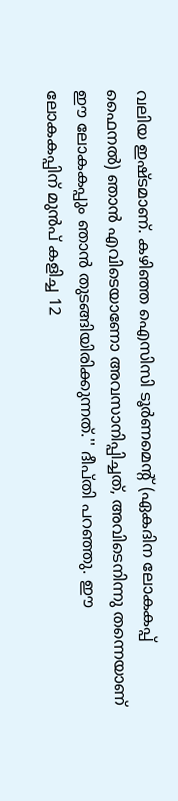വലിയ ഇഷ്ടമാണ്. കഴിഞ്ഞ ഐസിസി ടൂര്‍ണമെന്റ് (ഏകദിന ലോകകപ്പ് ഫൈനല്‍) ഞാന്‍ എവിടെയാണോ അവസാനിപ്പിച്ചത്, അവിടെനിന്നു തന്നെയാണ് ഈ ലോകകപ്പും ഞാന്‍ തുടങ്ങിയിരിക്കുന്നത്.'' ദീപ്തി പറഞ്ഞു. ഈ ലോകകപ്പിന് മുന്‍പ് കളിച്ച 12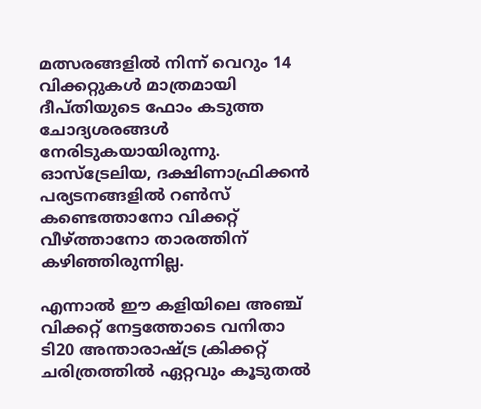മത്സരങ്ങളില്‍ നിന്ന് വെറും 14 വിക്കറ്റുകള്‍ മാത്രമായി ദീപ്തിയുടെ ഫോം കടുത്ത ചോദ്യശരങ്ങള്‍ നേരിടുകയായിരുന്നു. ഓസ്ട്രേലിയ, ദക്ഷിണാഫ്രിക്കന്‍ പര്യടനങ്ങളില്‍ റണ്‍സ് കണ്ടെത്താനോ വിക്കറ്റ് വീഴ്ത്താനോ താരത്തിന് കഴിഞ്ഞിരുന്നില്ല.

എന്നാല്‍ ഈ കളിയിലെ അഞ്ച് വിക്കറ്റ് നേട്ടത്തോടെ വനിതാ ടി20 അന്താരാഷ്ട്ര ക്രിക്കറ്റ് ചരിത്രത്തില്‍ ഏറ്റവും കൂടുതല്‍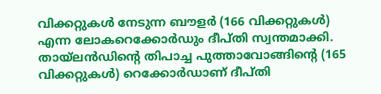വിക്കറ്റുകള്‍ നേടുന്ന ബൗളര്‍ (166 വിക്കറ്റുകള്‍) എന്ന ലോകറെക്കോര്‍ഡും ദീപ്തി സ്വന്തമാക്കി. തായ്ലന്‍ഡിന്റെ തിപാച്ച പുത്താവോങ്ങിന്റെ (165 വിക്കറ്റുകള്‍) റെക്കോര്‍ഡാണ് ദീപ്തി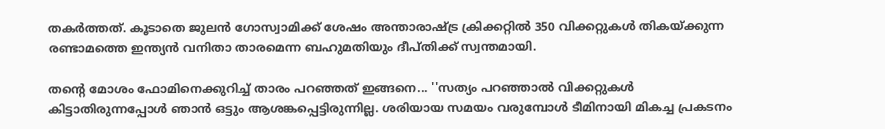തകര്‍ത്തത്. കൂടാതെ ജുലന്‍ ഗോസ്വാമിക്ക് ശേഷം അന്താരാഷ്ട്ര ക്രിക്കറ്റില്‍ 350 വിക്കറ്റുകള്‍ തികയ്ക്കുന്ന രണ്ടാമത്തെ ഇന്ത്യന്‍ വനിതാ താരമെന്ന ബഹുമതിയും ദീപ്തിക്ക് സ്വന്തമായി.

തന്റെ മോശം ഫോമിനെക്കുറിച്ച് താരം പറഞ്ഞത് ഇങ്ങനെ... ''സത്യം പറഞ്ഞാല്‍ വിക്കറ്റുകള്‍ കിട്ടാതിരുന്നപ്പോള്‍ ഞാന്‍ ഒട്ടും ആശങ്കപ്പെട്ടിരുന്നില്ല. ശരിയായ സമയം വരുമ്പോള്‍ ടീമിനായി മികച്ച പ്രകടനം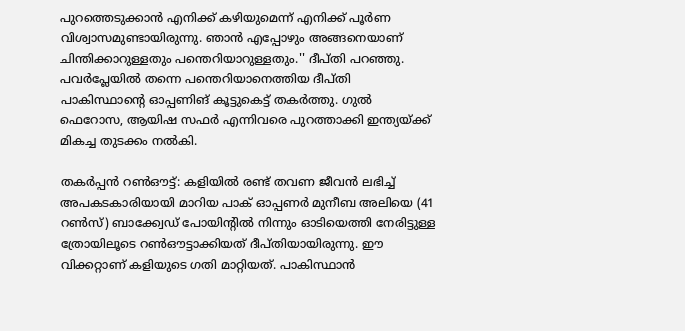പുറത്തെടുക്കാന്‍ എനിക്ക് കഴിയുമെന്ന് എനിക്ക് പൂര്‍ണ വിശ്വാസമുണ്ടായിരുന്നു. ഞാന്‍ എപ്പോഴും അങ്ങനെയാണ് ചിന്തിക്കാറുള്ളതും പന്തെറിയാറുള്ളതും.'' ദീപ്തി പറഞ്ഞു. പവര്‍പ്ലേയില്‍ തന്നെ പന്തെറിയാനെത്തിയ ദീപ്തി പാകിസ്ഥാന്റെ ഓപ്പണിങ് കൂട്ടുകെട്ട് തകര്‍ത്തു. ഗുല്‍ ഫെറോസ, ആയിഷ സഫര്‍ എന്നിവരെ പുറത്താക്കി ഇന്ത്യയ്ക്ക് മികച്ച തുടക്കം നല്‍കി.

തകര്‍പ്പന്‍ റണ്‍ഔട്ട്: കളിയില്‍ രണ്ട് തവണ ജീവന്‍ ലഭിച്ച് അപകടകാരിയായി മാറിയ പാക് ഓപ്പണര്‍ മുനീബ അലിയെ (41 റണ്‍സ്) ബാക്ക്വേഡ് പോയിന്റില്‍ നിന്നും ഓടിയെത്തി നേരിട്ടുള്ള ത്രോയിലൂടെ റണ്‍ഔട്ടാക്കിയത് ദീപ്തിയായിരുന്നു. ഈ വിക്കറ്റാണ് കളിയുടെ ഗതി മാറ്റിയത്. പാകിസ്ഥാന്‍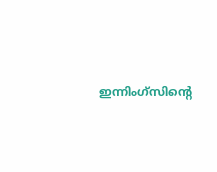ഇന്നിംഗ്‌സിന്റെ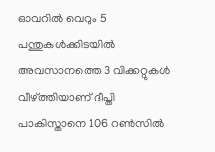ഓവറില്‍ വെറും 5 പന്തുകള്‍ക്കിടയില്‍ അവസാനത്തെ 3 വിക്കറ്റുകള്‍ വീഴ്ത്തിയാണ് ദീപ്തി പാകിസ്താനെ 106 റണ്‍സില്‍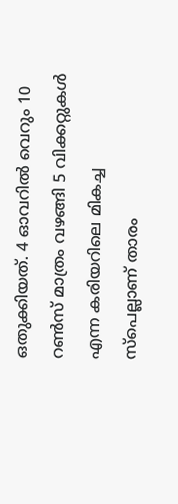ഒതുക്കിയത്. 4 ഓവറില്‍ വെറും 10 റണ്‍സ് മാത്രം വഴങ്ങി 5 വിക്കറ്റുകള്‍ എന്ന കരിയറിലെ മികച്ച സ്‌പെല്ലാണ് താരം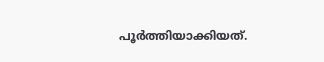പൂര്‍ത്തിയാക്കിയത്.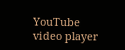YouTube video player